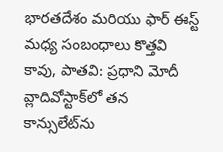భారతదేశం మరియు ఫార్ ఈస్ట్ మధ్య సంబంధాలు కొత్తవి కావు, పాతవి: ప్రధాని మోదీ
వ్లాదివోస్టాక్‌లో తన కాన్సులేట్‌ను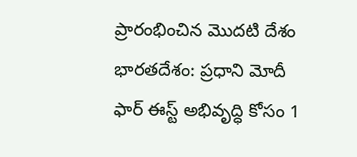ప్రారంభించిన మొదటి దేశం భారతదేశం: ప్రధాని మోదీ
ఫార్ ఈస్ట్ అభివృద్ధి కోసం 1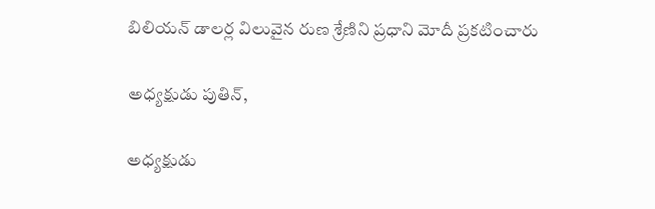బిలియన్ డాలర్ల విలువైన రుణ శ్రేణిని ప్రధాని మోదీ ప్రకటించారు

అధ్యక్షుడు పుతిన్,

అధ్యక్షుడు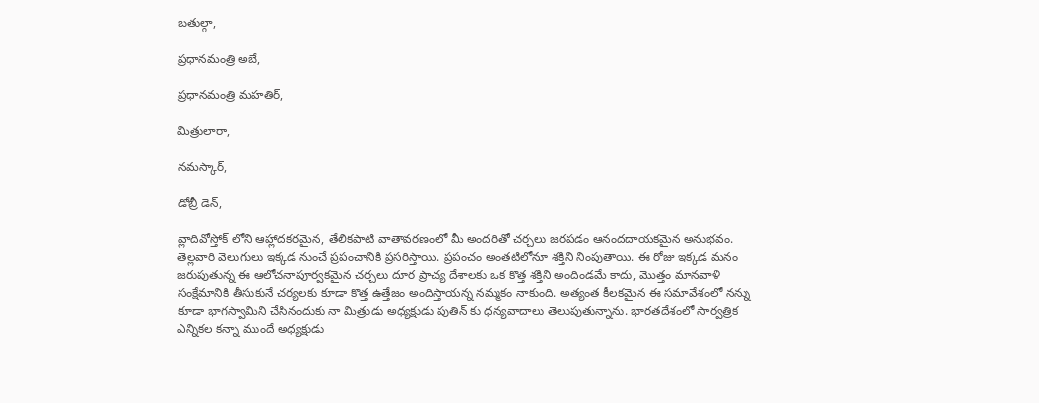బతుల్గా,

ప్రధానమంత్రి అబే,

ప్రధానమంత్రి మహతిర్,

మిత్రులారా,

నమస్కార్,

డోబ్రీ డెన్,

వ్లాదివోస్తోక్ లోని ఆహ్లాదకరమైన, తేలికపాటి వాతావరణంలో మీ అందరితో చర్చలు జరపడం ఆనందదాయకమైన అనుభవం. తెల్లవారి వెలుగులు ఇక్కడ నుంచే ప్రపంచానికి ప్రసరిస్తాయి. ప్రపంచం అంతటిలోనూ శక్తిని నింపుతాయి. ఈ రోజు ఇక్కడ మనం జరుపుతున్న ఈ ఆలోచనాపూర్వకమైన చర్చలు దూర ప్రాచ్య దేశాలకు ఒక కొత్త శక్తిని అందిండమే కాదు, మొత్తం మానవాళి సంక్షేమానికి తీసుకునే చర్యలకు కూడా కొత్త ఉత్తేజం అందిస్తాయన్న నమ్మకం నాకుంది. అత్యంత కీలకమైన ఈ సమావేశంలో నన్ను కూడా భాగస్వామిని చేసినందుకు నా మిత్రుడు అధ్యక్షుడు పుతిన్ కు ధన్యవాదాలు తెలుపుతున్నాను. భారతదేశంలో సార్వత్రిక ఎన్నికల కన్నా ముందే అధ్యక్షుడు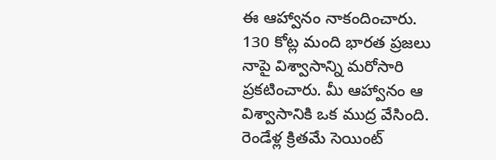ఈ ఆహ్వానం నాకందించారు. 130 కోట్ల మంది భారత ప్రజలు నాపై విశ్వాసాన్ని మరోసారి ప్రకటించారు. మీ ఆహ్వానం ఆ విశ్వాసానికి ఒక ముద్ర వేసింది. రెండేళ్ల క్రితమే సెయింట్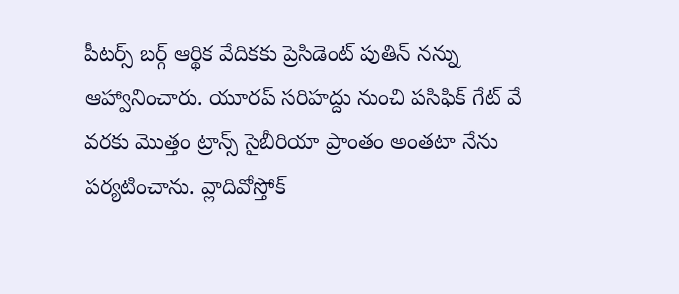పీటర్స్ బర్గ్ ఆర్థిక వేదికకు ప్రెసిడెంట్ పుతిన్ నన్ను ఆహ్వానించారు. యూరప్ సరిహద్దు నుంచి పసిఫిక్ గేట్ వే వరకు మొత్తం ట్రాన్స్ సైబీరియా ప్రాంతం అంతటా నేను పర్యటించాను. వ్లాదివోస్తోక్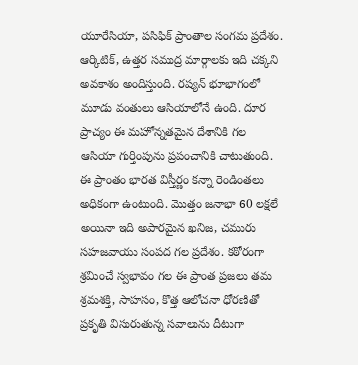యూరేసియా, పసిఫిక్ ప్రాంతాల సంగమ ప్రదేశం. ఆర్కిటిక్, ఉత్తర సముద్ర మార్గాలకు ఇది చక్కని అవకాశం అందిస్తుంది. రష్యన్ భూభాగంలో మూడు వంతులు ఆసియాలోనే ఉంది. దూర ప్రాచ్యం ఈ మహోన్నతమైన దేశానికి గల ఆసియా గుర్తింపును ప్రపంచానికి చాటుతుంది. ఈ ప్రాంతం భారత విస్తీర్ణం కన్నా రెండింతలు అధికంగా ఉంటుంది. మొత్తం జనాభా 60 లక్షలే అయినా ఇది అపారమైన ఖనిజ, చమురు సహజవాయు సంపద గల ప్రదేశం. కఠోరంగా శ్రమించే స్వభావం గల ఈ ప్రాంత ప్రజలు తమ శ్రమశక్తి, సాహసం, కొత్త ఆలోచనా ధోరణితో ప్రకృతి విసురుతున్న సవాలును దీటుగా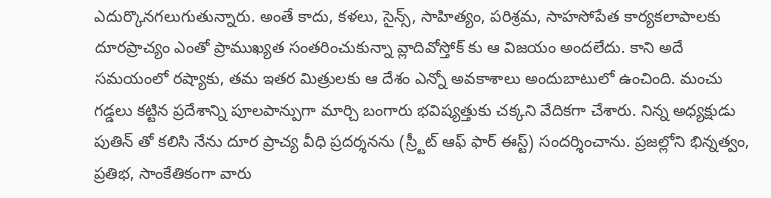ఎదుర్కొనగలుగుతున్నారు. అంతే కాదు, కళలు, సైన్స్, సాహిత్యం, పరిశ్రమ, సాహసోపేత కార్యకలాపాలకు దూరప్రాచ్యం ఎంతో ప్రాముఖ్యత సంతరించుకున్నా వ్లాదివోస్తోక్ కు ఆ విజయం అందలేదు. కాని అదే సమయంలో రష్యాకు, తమ ఇతర మిత్రులకు ఆ దేశం ఎన్నో అవకాశాలు అందుబాటులో ఉంచింది. మంచు గడ్డలు కట్టిన ప్రదేశాన్ని పూలపాన్పుగా మార్చి బంగారు భవిష్యత్తుకు చక్కని వేదికగా చేశారు. నిన్న అధ్యక్షుడు పుతిన్ తో కలిసి నేను దూర ప్రాచ్య వీధి ప్రదర్శనను (స్ర్టీట్ ఆఫ్ ఫార్ ఈస్ట్) సందర్శించాను. ప్రజల్లోని భిన్నత్వం, ప్రతిభ, సాంకేతికంగా వారు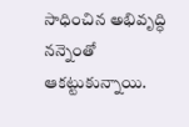సాధించిన అభివృద్ధి నన్నెంతో ఆకట్టుకున్నాయి.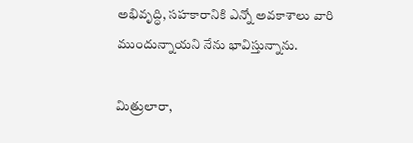అభివృద్ధి, సహకారానికి ఎన్నో అవకాశాలు వారి ముందున్నాయని నేను భావిస్తున్నాను.

మిత్రులారా,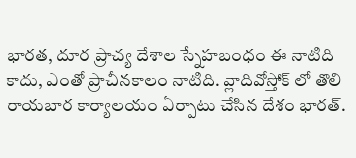భారత, దూర ప్రాచ్య దేశాల స్నేహబంధం ఈ నాటిది కాదు, ఎంతో ప్రాచీనకాలం నాటిది. వ్లాదివోస్తోక్ లో తొలి రాయబార కార్యాలయం ఏర్పాటు చేసిన దేశం భారత్.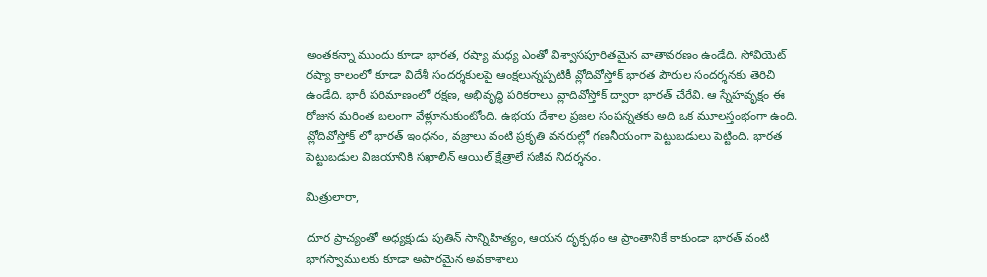అంతకన్నా ముందు కూడా భారత, రష్యా మధ్య ఎంతో విశ్వాసపూరితమైన వాతావరణం ఉండేది. సోవియెట్ రష్యా కాలంలో కూడా విదేశీ సందర్శకులపై ఆంక్షలున్నప్పటికీ వ్లోదివోస్తోక్ భారత పౌరుల సందర్శనకు తెరిచి ఉండేది. భారీ పరిమాణంలో రక్షణ, అభివృద్ధి పరికరాలు వ్లాదివోస్తోక్ ద్వారా భారత్ చేరేవి. ఆ స్నేహవృక్షం ఈ రోజున మరింత బలంగా వేళ్లూనుకుంటోంది. ఉభయ దేశాల ప్రజల సంపన్నతకు అది ఒక మూలస్తంభంగా ఉంది. వ్లోదివోస్తోక్ లో భారత్ ఇంధనం, వజ్రాలు వంటి ప్రకృతి వనరుల్లో గణనీయంగా పెట్టుబడులు పెట్టింది. భారత పెట్టుబడుల విజయానికి సఖాలిన్ ఆయిల్ క్షేత్రాలే సజీవ నిదర్శనం.

మిత్రులారా,

దూర ప్రాచ్యంతో అధ్యక్షుడు పుతిన్ సాన్నిహిత్యం, ఆయన దృక్పథం ఆ ప్రాంతానికే కాకుండా భారత్ వంటి భాగస్వాములకు కూడా అపారమైన అవకాశాలు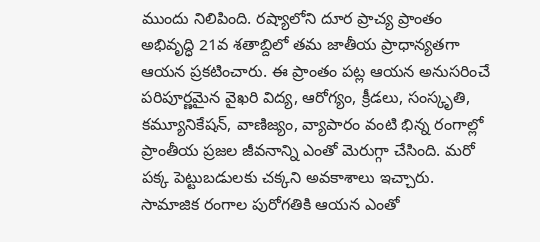ముందు నిలిపింది. రష్యాలోని దూర ప్రాచ్య ప్రాంతం అభివృద్ధి 21వ శతాబ్దిలో తమ జాతీయ ప్రాధాన్యతగా ఆయన ప్రకటించారు. ఈ ప్రాంతం పట్ల ఆయన అనుసరించే పరిపూర్ణమైన వైఖరి విద్య, ఆరోగ్యం, క్రీడలు, సంస్కృతి, కమ్యూనికేషన్, వాణిజ్యం, వ్యాపారం వంటి భిన్న రంగాల్లో ప్రాంతీయ ప్రజల జీవనాన్ని ఎంతో మెరుగ్గా చేసింది. మరో పక్క పెట్టుబడులకు చక్కని అవకాశాలు ఇచ్చారు. సామాజిక రంగాల పురోగతికి ఆయన ఎంతో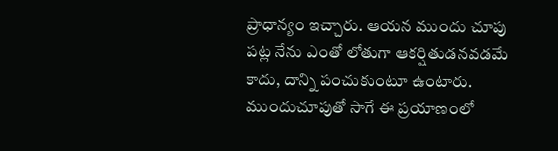ప్రాధాన్యం ఇచ్చారు. ఆయన ముందు చూపు పట్ల నేను ఎంతో లోతుగా ఆకర్షితుడనవడమే కాదు, దాన్ని పంచుకుంటూ ఉంటారు. ముందుచూపుతో సాగే ఈ ప్రయాణంలో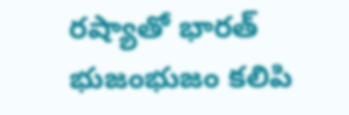రష్యాతో భారత్ భుజంభుజం కలిపి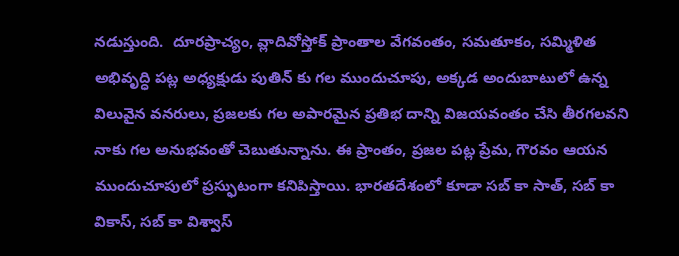నడుస్తుంది.  దూరప్రాచ్యం, వ్లాదివోస్తోక్ ప్రాంతాల వేగవంతం, సమతూకం, సమ్మిళిత అభివృద్ధి పట్ల అధ్యక్షుడు పుతిన్ కు గల ముందుచూపు, అక్కడ అందుబాటులో ఉన్న విలువైన వనరులు, ప్రజలకు గల అపారమైన ప్రతిభ దాన్ని విజయవంతం చేసి తీరగలవని నాకు గల అనుభవంతో చెబుతున్నాను. ఈ ప్రాంతం, ప్రజల పట్ల ప్రేమ, గౌరవం ఆయన ముందుచూపులో ప్రస్ఫుటంగా కనిపిస్తాయి. భారతదేశంలో కూడా సబ్ కా సాత్, సబ్ కా వికాస్, సబ్ కా విశ్వాస్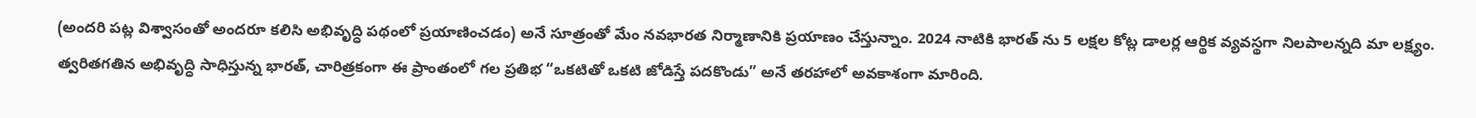(అందరి పట్ల విశ్వాసంతో అందరూ కలిసి అభివృద్ధి పథంలో ప్రయాణించడం) అనే సూత్రంతో మేం నవభారత నిర్మాణానికి ప్రయాణం చేస్తున్నాం. 2024 నాటికి భారత్ ను 5 లక్షల కోట్ల డాలర్ల ఆర్థిక వ్యవస్థగా నిలపాలన్నది మా లక్ష్యం. త్వరితగతిన అభివృద్ధి సాధిస్తున్న భారత్, చారిత్రకంగా ఈ ప్రాంతంలో గల ప్రతిభ “ఒకటితో ఒకటి జోడిస్తే పదకొండు” అనే తరహాలో అవకాశంగా మారింది.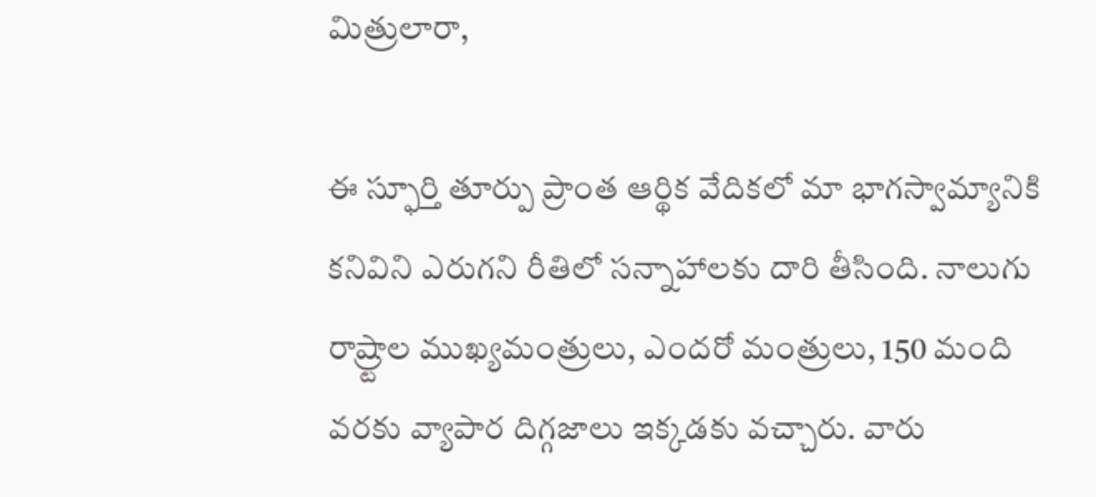మిత్రులారా,

ఈ స్ఫూర్తి తూర్పు ప్రాంత ఆర్థిక వేదికలో మా భాగస్వామ్యానికి కనివిని ఎరుగని రీతిలో సన్నాహాలకు దారి తీసింది. నాలుగు రాష్ర్టాల ముఖ్యమంత్రులు, ఎందరో మంత్రులు, 150 మంది వరకు వ్యాపార దిగ్గజాలు ఇక్కడకు వచ్చారు. వారు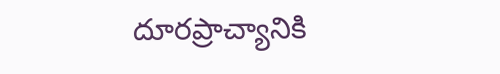దూరప్రాచ్యానికి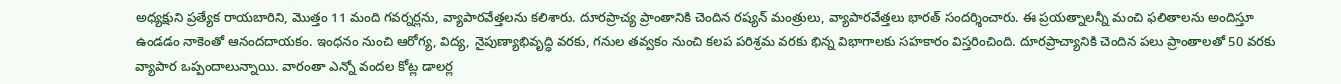అధ్యక్షుని ప్రత్యేక రాయబారిని, మొత్తం 11 మంది గవర్నర్లను, వ్యాపారవేత్తలను కలిశారు. దూరప్రాచ్య ప్రాంతానికి చెందిన రష్యన్ మంత్రులు, వ్యాపారవేత్తలు భారత్ సందర్శించారు. ఈ ప్రయత్నాలన్నీ మంచి ఫలితాలను అందిస్తూ ఉండడం నాకెంతో ఆనందదాయకం. ఇంధనం నుంచి ఆరోగ్య, విద్య, నైపుణ్యాభివృద్ధి వరకు, గనుల తవ్వకం నుంచి కలప పరిశ్రమ వరకు భిన్న విభాగాలకు సహకారం విస్తరించింది. దూరప్రాచ్యానికి చెందిన పలు ప్రాంతాలతో 50 వరకు వ్యాపార ఒప్పందాలున్నాయి. వారంతా ఎన్నో వందల కోట్ల డాలర్ల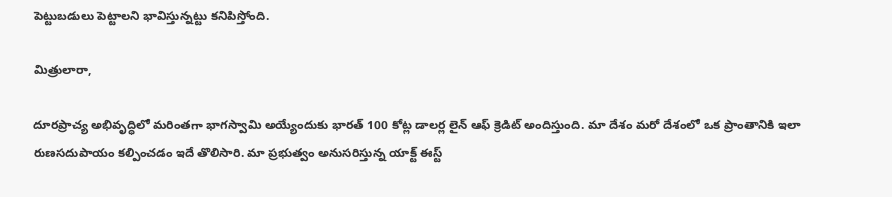పెట్టుబడులు పెట్టాలని భావిస్తున్నట్టు కనిపిస్తోంది.

మిత్రులారా,

దూరప్రాచ్య అభివృద్ధిలో మరింతగా భాగస్వామి అయ్యేందుకు భారత్ 100 కోట్ల డాలర్ల లైన్ ఆఫ్ క్రెడిట్ అందిస్తుంది. మా దేశం మరో దేశంలో ఒక ప్రాంతానికి ఇలా రుణసదుపాయం కల్పించడం ఇదే తొలిసారి. మా ప్రభుత్వం అనుసరిస్తున్న యాక్ట్ ఈస్ట్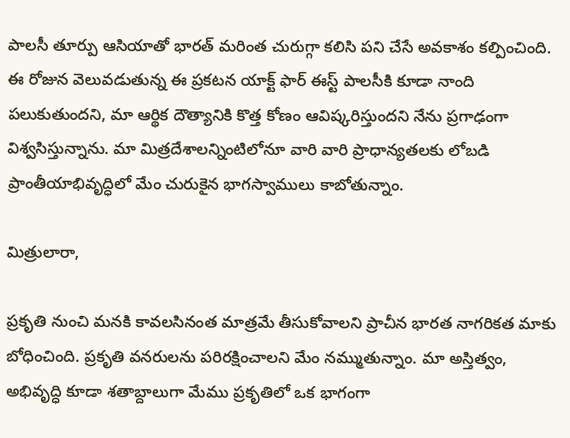పాలసీ తూర్పు ఆసియాతో భారత్ మరింత చురుగ్గా కలిసి పని చేసే అవకాశం కల్పించింది. ఈ రోజున వెలువడుతున్న ఈ ప్రకటన యాక్ట్ ఫార్ ఈస్ట్ పాలసీకి కూడా నాంది పలుకుతుందని, మా ఆర్థిక దౌత్యానికి కొత్త కోణం ఆవిష్కరిస్తుందని నేను ప్రగాఢంగా విశ్వసిస్తున్నాను. మా మిత్రదేశాలన్నింటిలోనూ వారి వారి ప్రాధాన్యతలకు లోబడి ప్రాంతీయాభివృద్ధిలో మేం చురుకైన భాగస్వాములు కాబోతున్నాం.

మిత్రులారా,

ప్రకృతి నుంచి మనకి కావలసినంత మాత్రమే తీసుకోవాలని ప్రాచీన భారత నాగరికత మాకు బోధించింది. ప్రకృతి వనరులను పరిరక్షించాలని మేం నమ్ముతున్నాం. మా అస్తిత్వం, అభివృద్ధి కూడా శతాబ్దాలుగా మేము ప్రకృతిలో ఒక భాగంగా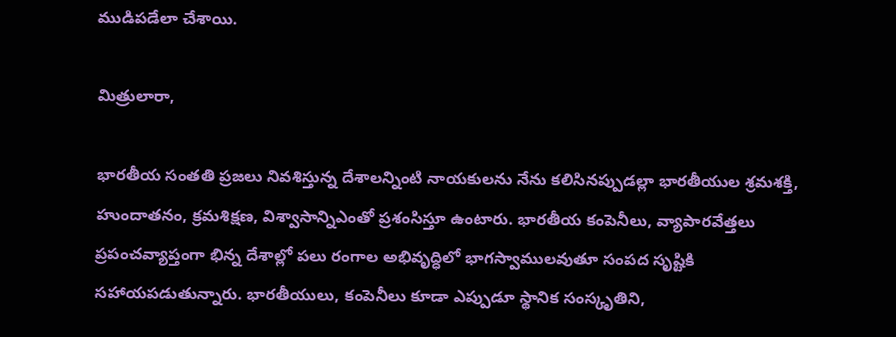ముడిపడేలా చేశాయి.

మిత్రులారా,

భారతీయ సంతతి ప్రజలు నివశిస్తున్న దేశాలన్నింటి నాయకులను నేను కలిసినప్పుడల్లా భారతీయుల శ్రమశక్తి, హుందాతనం, క్రమశిక్షణ, విశ్వాసాన్నిఎంతో ప్రశంసిస్తూ ఉంటారు. భారతీయ కంపెనీలు, వ్యాపారవేత్తలు ప్రపంచవ్యాప్తంగా భిన్న దేశాల్లో పలు రంగాల అభివృద్ధిలో భాగస్వాములవుతూ సంపద సృష్టికి సహాయపడుతున్నారు. భారతీయులు, కంపెనీలు కూడా ఎప్పుడూ స్థానిక సంస్కృతిని,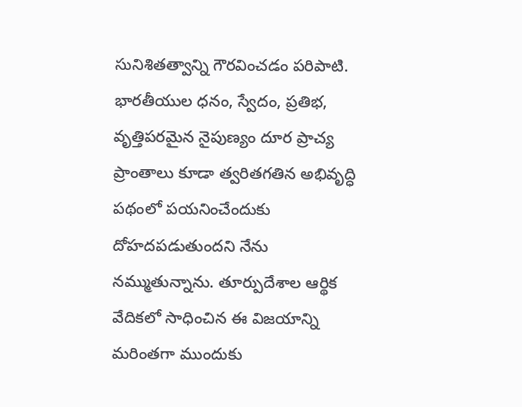సునిశితత్వాన్ని గౌరవించడం పరిపాటి. భారతీయుల ధనం, స్వేదం, ప్రతిభ, వృత్తిపరమైన నైపుణ్యం దూర ప్రాచ్య ప్రాంతాలు కూడా త్వరితగతిన అభివృద్ధి పథంలో పయనించేందుకు దోహదపడుతుందని నేను నమ్ముతున్నాను. తూర్పుదేశాల ఆర్థిక వేదికలో సాధించిన ఈ విజయాన్ని మరింతగా ముందుకు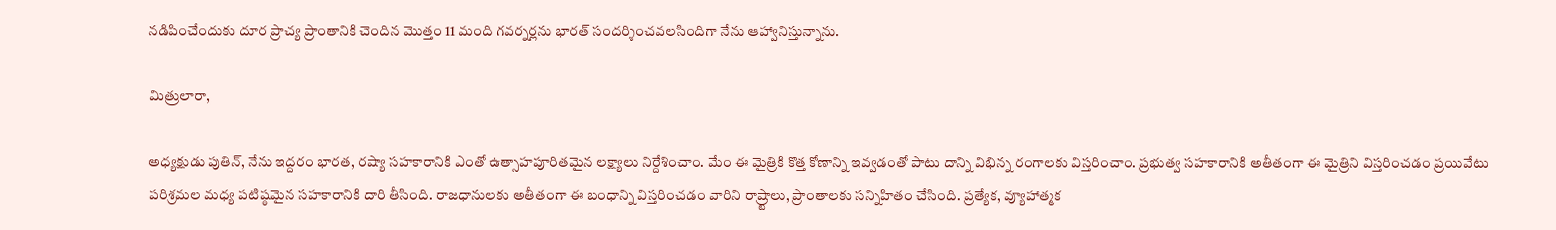నడిపించేందుకు దూర ప్రాచ్య ప్రాంతానికి చెందిన మొత్తం 11 మంది గవర్నర్లను భారత్ సందర్శించవలసిందిగా నేను ఆహ్వానిస్తున్నాను.

మిత్రులారా,

అధ్యక్షుడు పుతిన్, నేను ఇద్దరం భారత, రష్యా సహకారానికి ఎంతో ఉత్సాహపూరితమైన లక్ష్యాలు నిర్దేశించాం. మేం ఈ మైత్రికి కొత్త కోణాన్ని ఇవ్వడంతో పాటు దాన్ని విభిన్న రంగాలకు విస్తరించాం. ప్రభుత్వ సహకారానికి అతీతంగా ఈ మైత్రిని విస్తరించడం ప్రయివేటు పరిశ్రమల మధ్య పటిష్ఠమైన సహకారానికి దారి తీసింది. రాజధానులకు అతీతంగా ఈ బంధాన్ని విస్తరించడం వారిని రాష్ర్టాలు, ప్రాంతాలకు సన్నిహితం చేసింది. ప్రత్యేక, వ్యూహాత్మక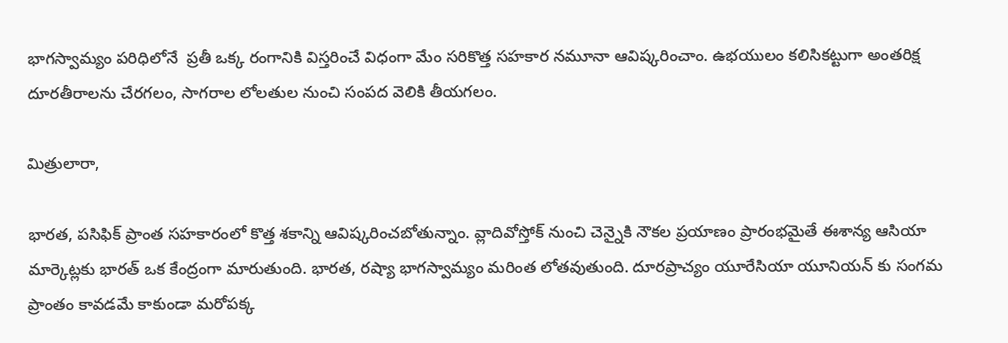భాగస్వామ్యం పరిధిలోనే  ప్రతీ ఒక్క రంగానికి విస్తరించే విధంగా మేం సరికొత్త సహకార నమూనా ఆవిష్కరించాం. ఉభయులం కలిసికట్టుగా అంతరిక్ష దూరతీరాలను చేరగలం, సాగరాల లోలతుల నుంచి సంపద వెలికి తీయగలం.

మిత్రులారా,

భారత, పసిఫిక్ ప్రాంత సహకారంలో కొత్త శకాన్ని ఆవిష్కరించబోతున్నాం. వ్లాదివోస్తోక్ నుంచి చెన్నైకి నౌకల ప్రయాణం ప్రారంభమైతే ఈశాన్య ఆసియా మార్కెట్లకు భారత్ ఒక కేంద్రంగా మారుతుంది. భారత, రష్యా భాగస్వామ్యం మరింత లోతవుతుంది. దూరప్రాచ్యం యూరేసియా యూనియన్ కు సంగమ ప్రాంతం కావడమే కాకుండా మరోపక్క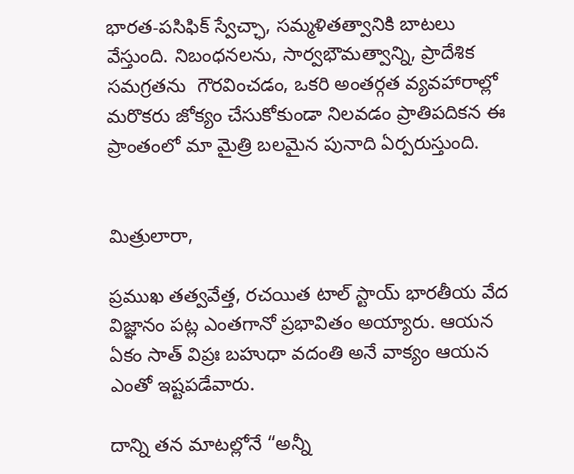భారత-పసిఫిక్ స్వేచ్ఛా, సమ్మళితత్వానికి బాటలు వేస్తుంది. నిబంధనలను, సార్వభౌమత్వాన్ని, ప్రాదేశిక సమగ్రతను  గౌరవించడం, ఒకరి అంతర్గత వ్యవహారాల్లో మరొకరు జోక్యం చేసుకోకుండా నిలవడం ప్రాతిపదికన ఈ ప్రాంతంలో మా మైత్రి బలమైన పునాది ఏర్పరుస్తుంది.


మిత్రులారా,

ప్రముఖ తత్వవేత్త, రచయిత టాల్ స్టాయ్ భారతీయ వేద విజ్ఞానం పట్ల ఎంతగానో ప్రభావితం అయ్యారు. ఆయన ఏకం సాత్ విప్రః బహుధా వదంతి అనే వాక్యం ఆయన ఎంతో ఇష్టపడేవారు.

దాన్ని తన మాటల్లోనే “అన్నీ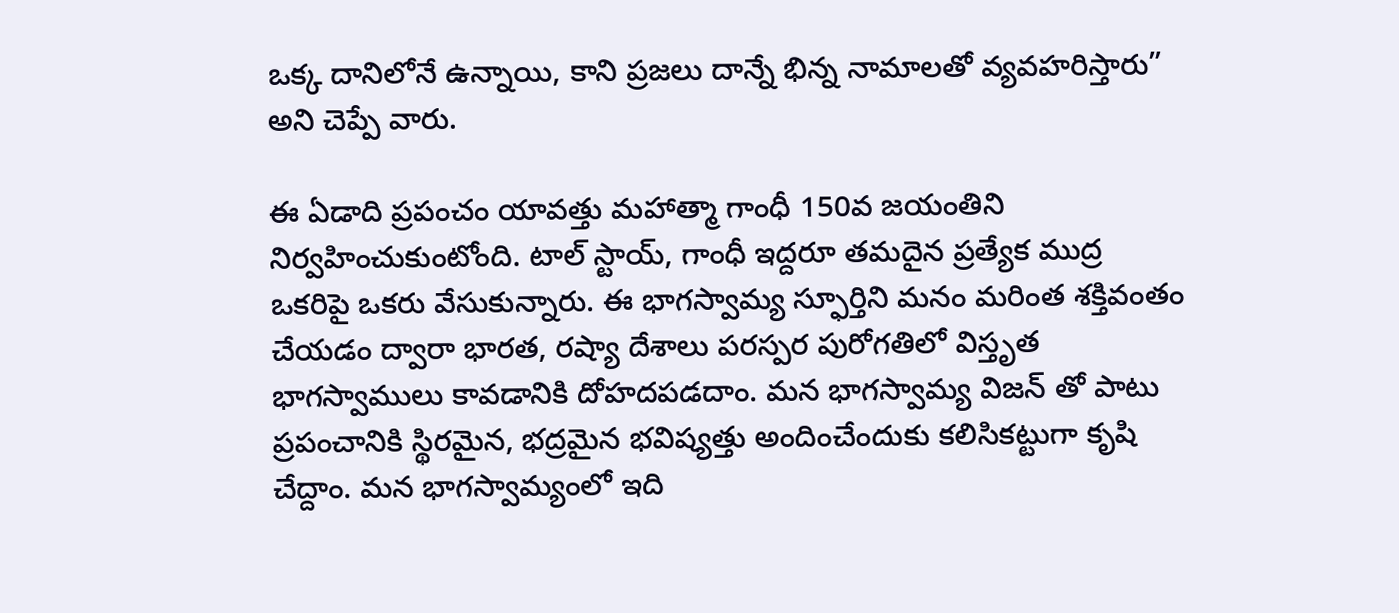ఒక్క దానిలోనే ఉన్నాయి, కాని ప్రజలు దాన్నే భిన్న నామాలతో వ్యవహరిస్తారు” అని చెప్పే వారు.

ఈ ఏడాది ప్రపంచం యావత్తు మహాత్మా గాంధీ 150వ జయంతిని నిర్వహించుకుంటోంది. టాల్ స్టాయ్, గాంధీ ఇద్దరూ తమదైన ప్రత్యేక ముద్ర ఒకరిపై ఒకరు వేసుకున్నారు. ఈ భాగస్వామ్య స్ఫూర్తిని మనం మరింత శక్తివంతం చేయడం ద్వారా భారత, రష్యా దేశాలు పరస్పర పురోగతిలో విస్తృత భాగస్వాములు కావడానికి దోహదపడదాం. మన భాగస్వామ్య విజన్ తో పాటు ప్రపంచానికి స్థిరమైన, భద్రమైన భవిష్యత్తు అందించేందుకు కలిసికట్టుగా కృషి చేద్దాం. మన భాగస్వామ్యంలో ఇది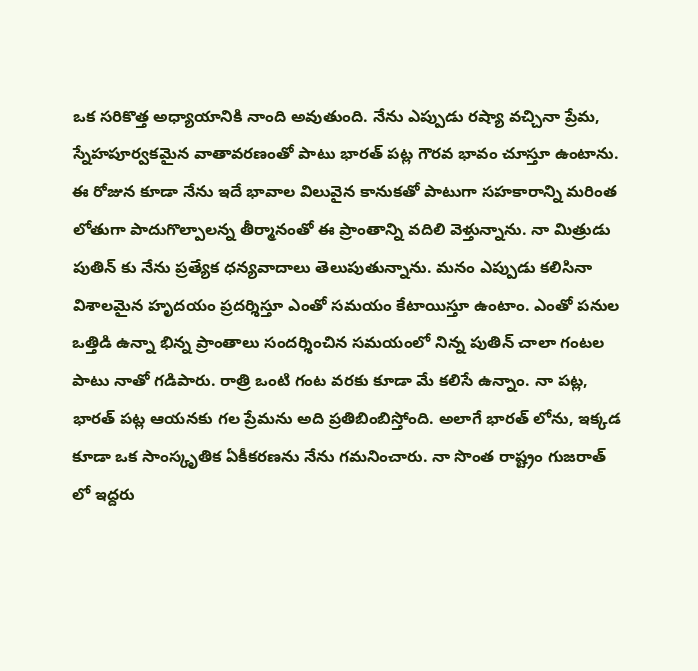ఒక సరికొత్త అధ్యాయానికి నాంది అవుతుంది. నేను ఎప్పుడు రష్యా వచ్చినా ప్రేమ, స్నేహపూర్వకమైన వాతావరణంతో పాటు భారత్ పట్ల గౌరవ భావం చూస్తూ ఉంటాను. ఈ రోజున కూడా నేను ఇదే భావాల విలువైన కానుకతో పాటుగా సహకారాన్ని మరింత లోతుగా పాదుగొల్పాలన్న తీర్మానంతో ఈ ప్రాంతాన్ని వదిలి వెళ్తున్నాను. నా మిత్రుడు పుతిన్ కు నేను ప్రత్యేక ధన్యవాదాలు తెలుపుతున్నాను. మనం ఎప్పుడు కలిసినా విశాలమైన హృదయం ప్రదర్శిస్తూ ఎంతో సమయం కేటాయిస్తూ ఉంటాం. ఎంతో పనుల ఒత్తిడి ఉన్నా భిన్న ప్రాంతాలు సందర్శించిన సమయంలో నిన్న పుతిన్ చాలా గంటల పాటు నాతో గడిపారు. రాత్రి ఒంటి గంట వరకు కూడా మే కలిసే ఉన్నాం. నా పట్ల, భారత్ పట్ల ఆయనకు గల ప్రేమను అది ప్రతిబింబిస్తోంది. అలాగే భారత్ లోను, ఇక్కడ కూడా ఒక సాంస్కృతిక ఏకీకరణను నేను గమనించారు. నా సొంత రాష్ట్రం గుజరాత్ లో ఇద్దరు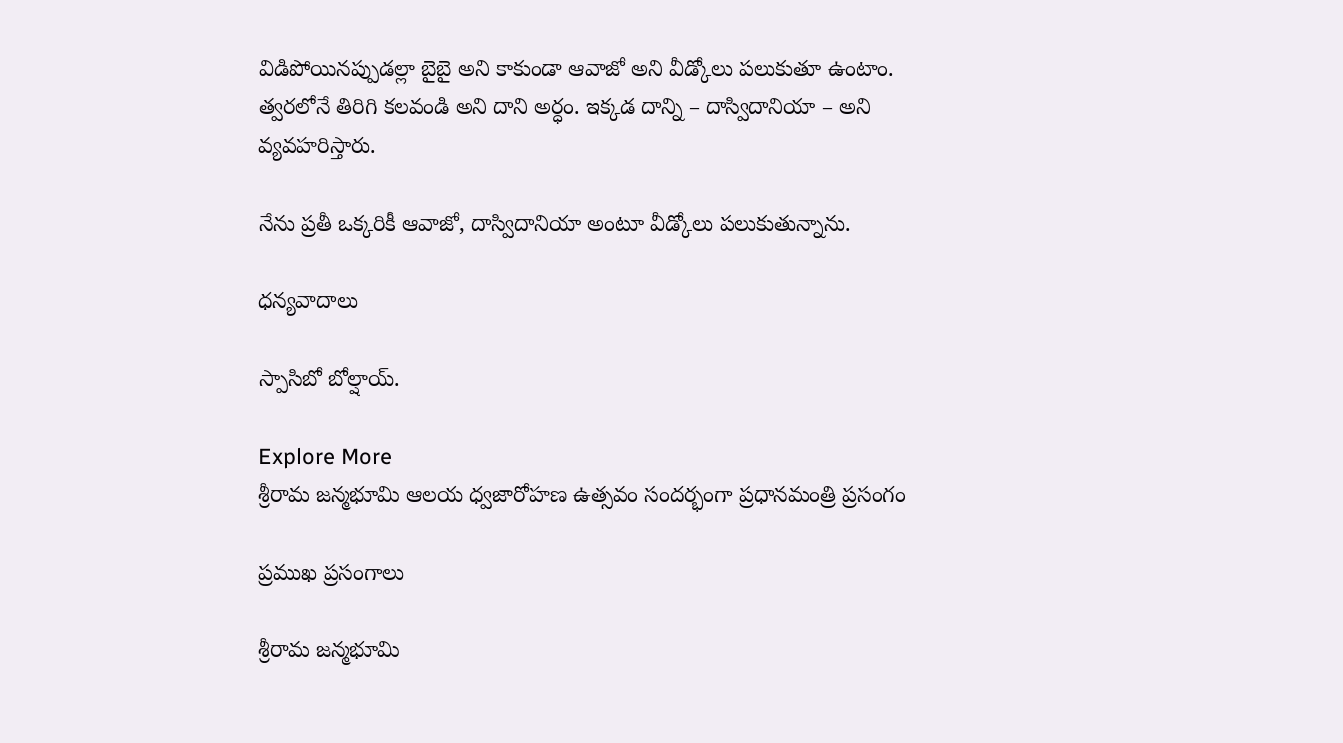విడిపోయినప్పుడల్లా బైబై అని కాకుండా ఆవాజో అని వీడ్కోలు పలుకుతూ ఉంటాం. త్వరలోనే తిరిగి కలవండి అని దాని అర్ధం. ఇక్కడ దాన్ని – దాస్విదానియా – అని వ్యవహరిస్తారు.

నేను ప్రతీ ఒక్కరికీ ఆవాజో, దాస్విదానియా అంటూ వీడ్కోలు పలుకుతున్నాను.

ధన్యవాదాలు

స్పాసిబో బోల్షాయ్.

Explore More
శ్రీరామ జన్మభూమి ఆలయ ధ్వజారోహణ ఉత్సవం సందర్భంగా ప్రధానమంత్రి ప్రసంగం

ప్రముఖ ప్రసంగాలు

శ్రీరామ జన్మభూమి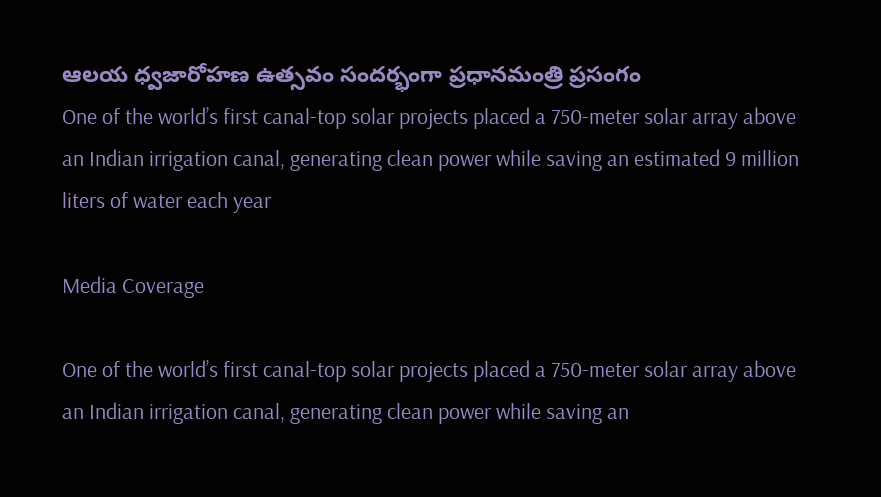ఆలయ ధ్వజారోహణ ఉత్సవం సందర్భంగా ప్రధానమంత్రి ప్రసంగం
One of the world’s first canal-top solar projects placed a 750-meter solar array above an Indian irrigation canal, generating clean power while saving an estimated 9 million liters of water each year

Media Coverage

One of the world’s first canal-top solar projects placed a 750-meter solar array above an Indian irrigation canal, generating clean power while saving an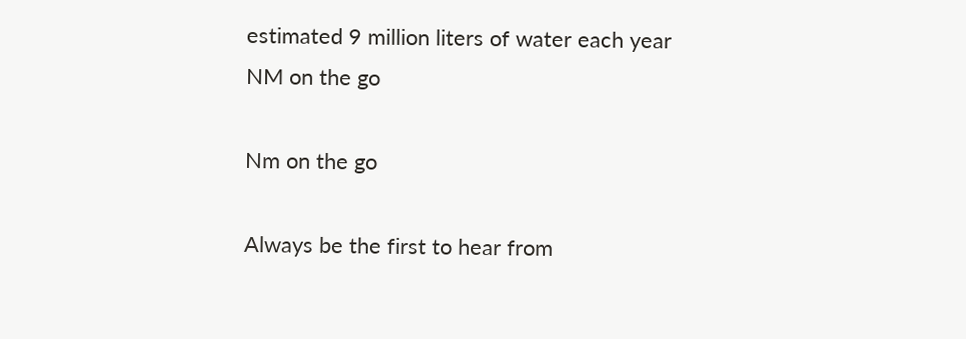estimated 9 million liters of water each year
NM on the go

Nm on the go

Always be the first to hear from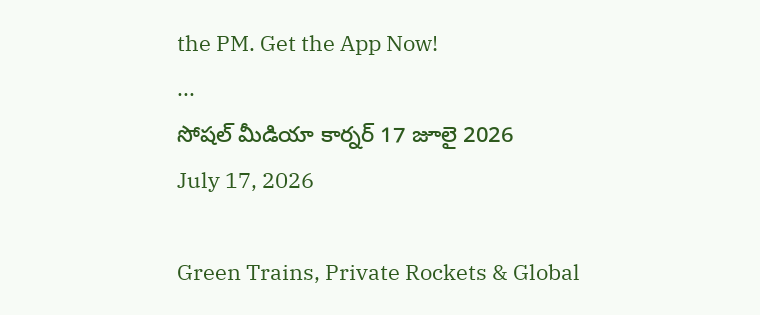the PM. Get the App Now!
...
సోషల్ మీడియా కార్నర్ 17 జూలై 2026
July 17, 2026

Green Trains, Private Rockets & Global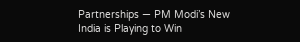Partnerships — PM Modi’s New India is Playing to Win